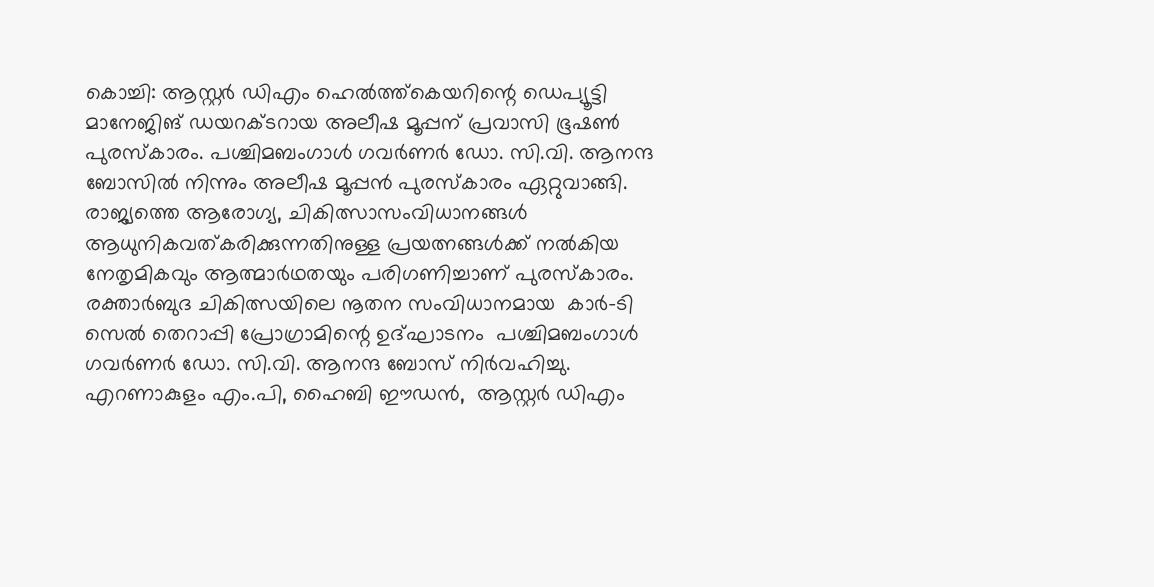കൊച്ചി: ആസ്റ്റർ ഡിഎം ഹെൽത്ത്കെയറിന്റെ ഡെപ്യൂട്ടി മാനേജിങ് ഡയറക്ടറായ അലീഷ മൂപ്പന് പ്രവാസി ഭൂഷൺ പുരസ്‌കാരം. പശ്ചിമബംഗാൾ ഗവർണർ ഡോ. സി.വി. ആനന്ദ ബോസിൽ നിന്നും അലീഷ മൂപ്പൻ പുരസ്‌കാരം ഏറ്റുവാങ്ങി. രാജ്യത്തെ ആരോഗ്യ, ചികിത്സാസംവിധാനങ്ങൾ ആധുനികവത്കരിക്കുന്നതിനുള്ള പ്രയത്നങ്ങൾക്ക് നൽകിയ നേതൃമികവും ആത്മാർഥതയും പരിഗണിച്ചാണ് പുരസ്‌കാരം. രക്താർബുദ ചികിത്സയിലെ നൂതന സംവിധാനമായ  കാർ-ടി സെൽ തെറാപ്പി പ്രോഗ്രാമിന്റെ ഉദ്‌ഘാടനം  പശ്ചിമബംഗാൾ ഗവർണർ ഡോ. സി.വി. ആനന്ദ ബോസ് നിർവഹിച്ചു. എറണാകുളം എം.പി, ഹൈബി ഈഡൻ,  ആസ്റ്റർ ഡിഎം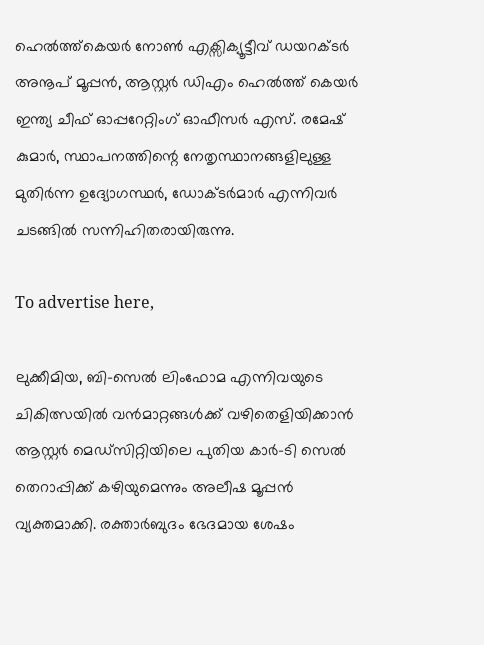ഹെൽത്ത്കെയർ നോൺ എക്സിക്യൂട്ടീവ് ഡയറക്ടർ അനൂപ് മൂപ്പൻ, ആസ്റ്റർ ഡിഎം ഹെൽത്ത് കെയർ ഇന്ത്യ ചീഫ് ഓപ്പറേറ്റിംഗ് ഓഫീസർ എസ്. രമേഷ് കുമാർ, സ്ഥാപനത്തിന്റെ നേതൃസ്ഥാനങ്ങളിലുള്ള മുതിർന്ന ഉദ്യോഗസ്ഥർ, ഡോക്ടർമാർ എന്നിവർ ചടങ്ങിൽ സന്നിഹിതരായിരുന്നു.

To advertise here,

ലുക്കീമിയ, ബി-സെൽ ലിംഫോമ എന്നിവയുടെ ചികിത്സയിൽ വൻമാറ്റങ്ങൾക്ക് വഴിതെളിയിക്കാൻ ആസ്റ്റർ മെഡ്സിറ്റിയിലെ പുതിയ കാർ-ടി സെൽ തെറാപ്പിക്ക് കഴിയുമെന്നും അലീഷ മൂപ്പൻ വ്യക്തമാക്കി. രക്താർബുദം ഭേദമായ ശേഷം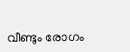വീണ്ടും രോഗം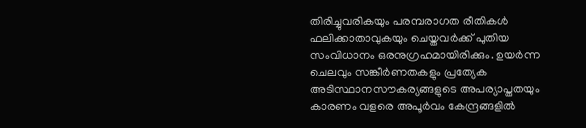തിരിച്ചുവരികയും പരമ്പരാഗത രീതികൾ ഫലിക്കാതാവുകയും ചെയ്തവർക്ക് പുതിയ സംവിധാനം ഒരനുഗ്രഹമായിരിക്കും. ഉയർന്ന ചെലവും സങ്കീർണതകളും പ്രത്യേക അടിസ്ഥാനസൗകര്യങ്ങളുടെ അപര്യാപ്തതയും കാരണം വളരെ അപൂർവം കേന്ദ്രങ്ങളിൽ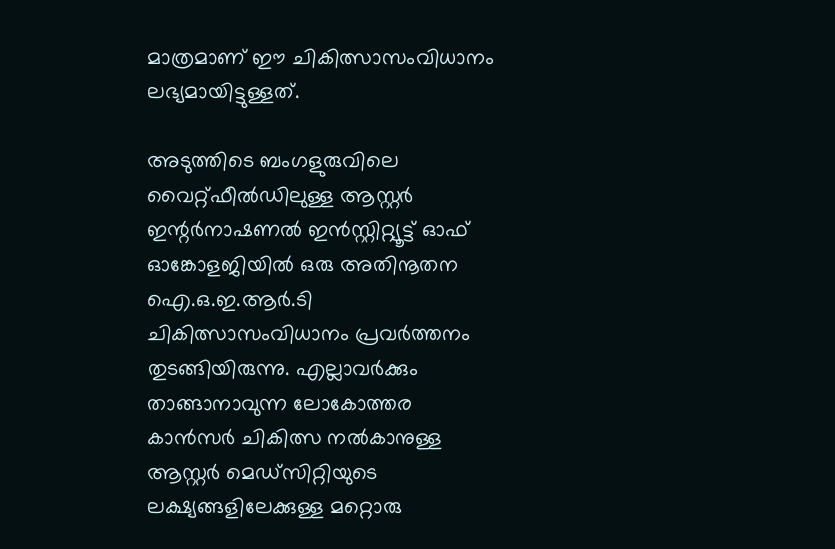മാത്രമാണ് ഈ ചികിത്സാസംവിധാനം ലഭ്യമായിട്ടുള്ളത്.

അടുത്തിടെ ബംഗളുരുവിലെ വൈറ്റ്ഫീൽഡിലുള്ള ആസ്റ്റർ ഇന്റർനാഷണൽ ഇൻസ്റ്റിറ്റ്യൂട്ട് ഓഫ് ഓങ്കോളജിയിൽ ഒരു അതിനൂതന ഐ.ഒ.ഇ.ആർ.ടി ചികിത്സാസംവിധാനം പ്രവർത്തനം തുടങ്ങിയിരുന്നു. എല്ലാവർക്കും താങ്ങാനാവുന്ന ലോകോത്തര കാൻസർ ചികിത്സ നൽകാനുള്ള ആസ്റ്റർ മെഡ്‌സിറ്റിയുടെ ലക്ഷ്യങ്ങളിലേക്കുള്ള മറ്റൊരു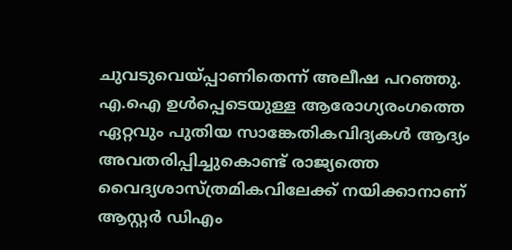ചുവടുവെയ്പ്പാണിതെന്ന് അലീഷ പറഞ്ഞു. എ.ഐ ഉൾപ്പെടെയുള്ള ആരോഗ്യരംഗത്തെ ഏറ്റവും പുതിയ സാങ്കേതികവിദ്യകൾ ആദ്യം അവതരിപ്പിച്ചുകൊണ്ട് രാജ്യത്തെ വൈദ്യശാസ്ത്രമികവിലേക്ക് നയിക്കാനാണ് ആസ്റ്റർ ഡിഎം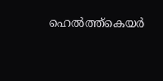ഹെൽത്ത്കെയർ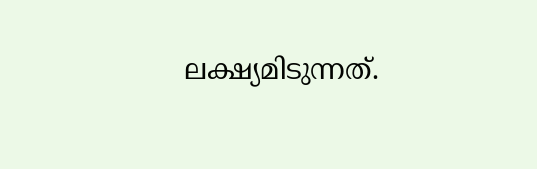ലക്ഷ്യമിടുന്നത്.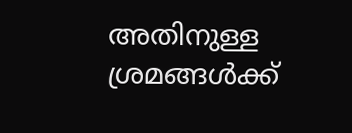അതിനുള്ള ശ്രമങ്ങൾക്ക്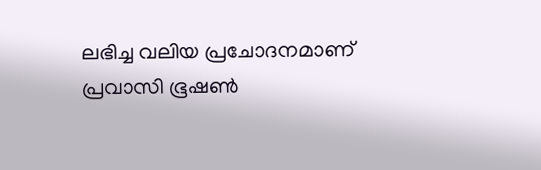ലഭിച്ച വലിയ പ്രചോദനമാണ് പ്രവാസി ഭൂഷൺ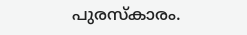പുരസ്‌കാരം.